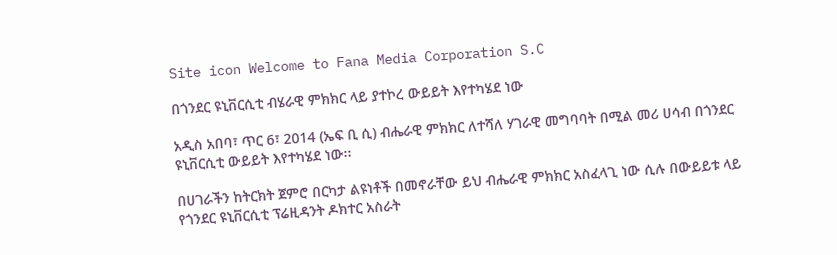Site icon Welcome to Fana Media Corporation S.C

በጎንደር ዩኒቨርሲቲ ብሄራዊ ምክክር ላይ ያተኮረ ውይይት እየተካሄደ ነው

አዲስ አበባ፣ ጥር 6፣ 2014 (ኤፍ ቢ ሲ) ብሔራዊ ምክክር ለተሻለ ሃገራዊ መግባባት በሚል መሪ ሀሳብ በጎንደር ዩኒቨርሲቲ ውይይት እየተካሄደ ነው፡፡

በሀገራችን ከትርክት ጀምሮ በርካታ ልዩነቶች በመኖራቸው ይህ ብሔራዊ ምክክር አስፈላጊ ነው ሲሉ በውይይቱ ላይ የጎንደር ዩኒቨርሲቲ ፕሬዚዳንት ዶክተር አስራት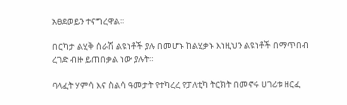አፀደወይን ተናግረዋል፡፡

በርካታ ልሂቅ ሰራሽ ልዩነቶች ያሉ በመሆኑ ከልሂቃኑ እነዚህን ልዩነቶች በማጥበብ ረገድ ብዙ ይጠበቃል ነው ያሉት።

ባላፈት ሃምሳ እና ስልሳ ዓመታት የተካረረ የፓለቲካ ትርክት በመኖሩ ሀገሪቱ ዘርፈ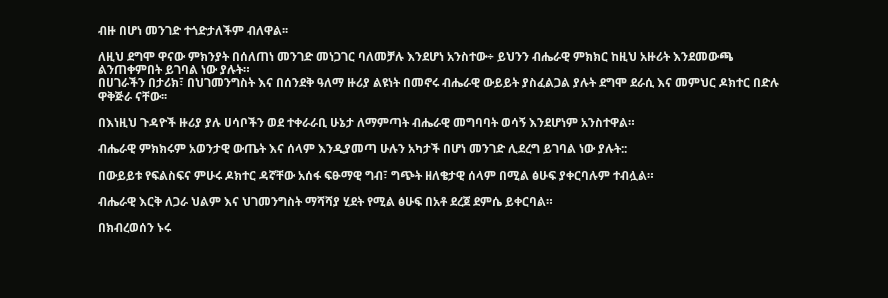ብዙ በሆነ መንገድ ተጎድታለችም ብለዋል፡፡

ለዚህ ደግሞ ዋናው ምክንያት በሰለጠነ መንገድ መነጋገር ባለመቻሉ እንደሆነ አንስተው÷ ይህንን ብሔራዊ ምክክር ከዚህ አዙሪት እንደመውጫ ልንጠቀምበት ይገባል ነው ያሉት።
በሀገራችን በታሪክ፣ በህገመንግስት እና በሰንደቅ ዓለማ ዙሪያ ልዩነት በመኖሩ ብሔራዊ ውይይት ያስፈልጋል ያሉት ደግሞ ደራሲ እና መምህር ዶክተር በድሉ ዋቅጅራ ናቸው፡፡

በእነዚህ ጉዳዮች ዙሪያ ያሉ ሀሳቦችን ወደ ተቀራራቢ ሁኔታ ለማምጣት ብሔራዊ መግባባት ወሳኝ እንደሆነም አንስተዋል።

ብሔራዊ ምክክሩም አወንታዊ ውጤት እና ሰላም እንዲያመጣ ሁሉን አካታች በሆነ መንገድ ሊደረግ ይገባል ነው ያሉት::

በውይይቱ የፍልስፍና ምሁሩ ዶክተር ዳኛቸው አሰፋ ፍፁማዊ ግብ፣ ግጭት ዘለቄታዊ ሰላም በሚል ፅሁፍ ያቀርባሉም ተብሏል።

ብሔራዊ እርቅ ለጋራ ህልም እና ህገመንግስት ማሻሻያ ሂደት የሚል ፅሁፍ በአቶ ደረጀ ደምሴ ይቀርባል።

በክብረወሰን ኑሩ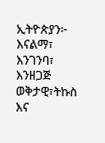ኢትዮጵያን፦ እናልማ፣ እንገንባ፣ እንዘጋጅ
ወቅታዊ፣ትኩስ እና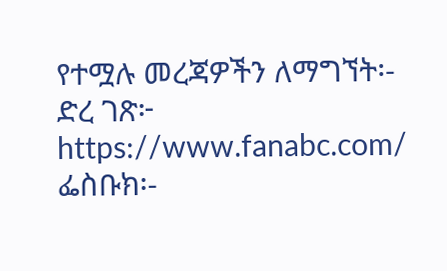የተሟሉ መረጃዎችን ለማግኘት፡-
ድረ ገጽ፦ https://www.fanabc.com/
ፌስቡክ፡-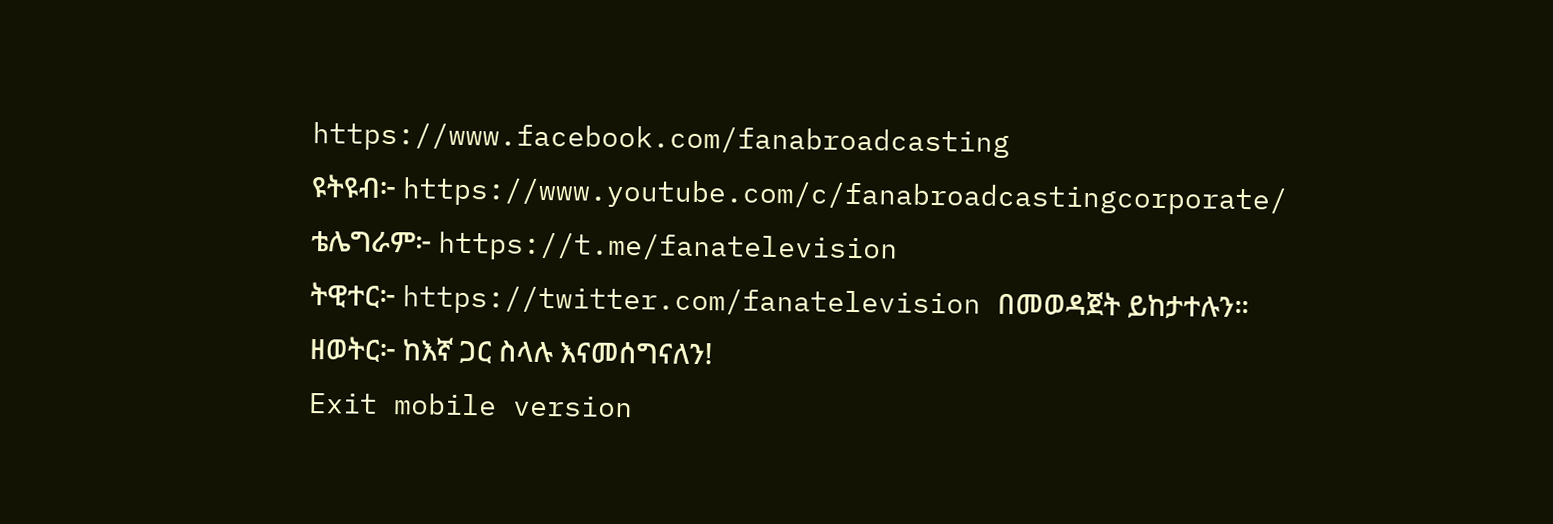https://www.facebook.com/fanabroadcasting
ዩትዩብ፦ https://www.youtube.com/c/fanabroadcastingcorporate/
ቴሌግራም፦ https://t.me/fanatelevision
ትዊተር፦ https://twitter.com/fanatelevision በመወዳጀት ይከታተሉን፡፡
ዘወትር፦ ከእኛ ጋር ስላሉ እናመሰግናለን!
Exit mobile version